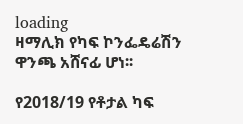loading
ዛማሊክ የካፍ ኮንፌዴሬሽን ዋንጫ አሸናፊ ሆነ፡፡

የ2018/19 የቶታል ካፍ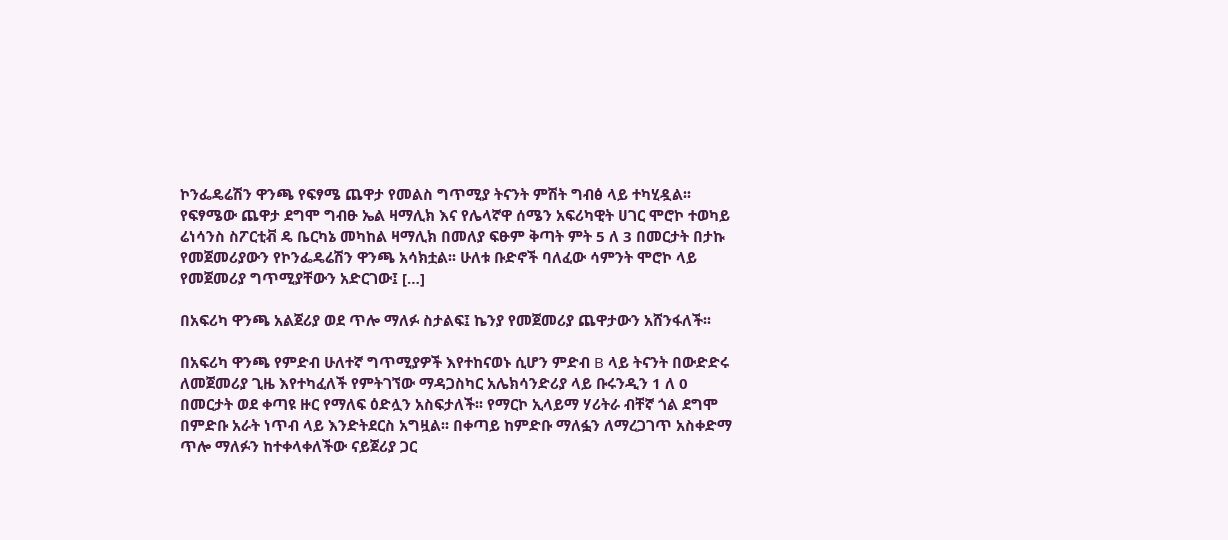ኮንፌዴሬሽን ዋንጫ የፍፃሜ ጨዋታ የመልስ ግጥሚያ ትናንት ምሽት ግብፅ ላይ ተካሂዷል፡፡ የፍፃሜው ጨዋታ ደግሞ ግብፁ ኤል ዛማሊክ እና የሌላኛዋ ሰሜን አፍሪካዊት ሀገር ሞሮኮ ተወካይ ሬነሳንስ ስፖርቲቭ ዴ ቤርካኔ መካከል ዛማሊክ በመለያ ፍፁም ቅጣት ምት 5 ለ 3 በመርታት በታኩ የመጀመሪያውን የኮንፌዴሬሽን ዋንጫ አሳክቷል፡፡ ሁለቱ ቡድኖች ባለፈው ሳምንት ሞሮኮ ላይ የመጀመሪያ ግጥሚያቸውን አድርገው፤ […]

በአፍሪካ ዋንጫ አልጀሪያ ወደ ጥሎ ማለፉ ስታልፍ፤ ኬንያ የመጀመሪያ ጨዋታውን አሸንፋለች፡፡

በአፍሪካ ዋንጫ የምድብ ሁለተኛ ግጥሚያዎች እየተከናወኑ ሲሆን ምድብ B ላይ ትናንት በውድድሩ ለመጀመሪያ ጊዜ እየተካፈለች የምትገኘው ማዳጋስካር አሌክሳንድሪያ ላይ ቡሩንዲን 1 ለ 0 በመርታት ወደ ቀጣዩ ዙር የማለፍ ዕድሏን አስፍታለች፡፡ የማርኮ ኢላይማ ሃሪትራ ብቸኛ ጎል ደግሞ በምድቡ አራት ነጥብ ላይ እንድትደርስ አግዟል፡፡ በቀጣይ ከምድቡ ማለፏን ለማረጋገጥ አስቀድማ ጥሎ ማለፉን ከተቀላቀለችው ናይጀሪያ ጋር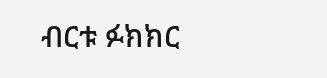ብርቱ ፉክክር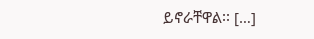ይኖራቸዋል፡፡ […]